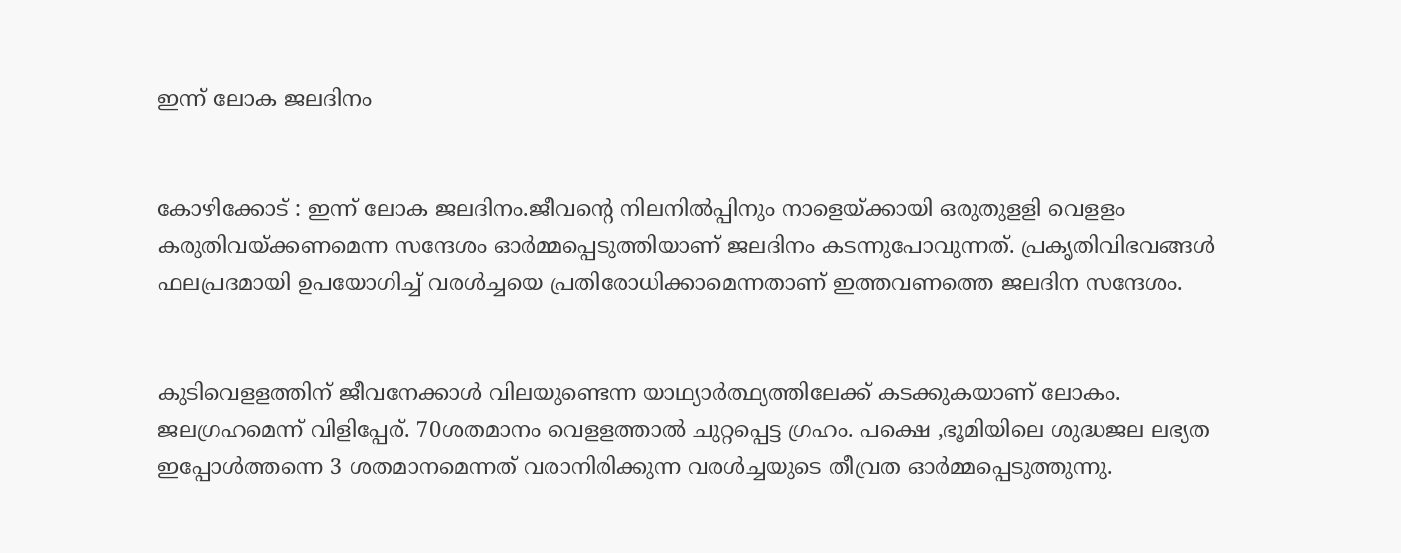ഇന്ന് ലോക ജലദിനം


കോഴിക്കോട് : ഇന്ന് ലോക ജലദിനം.ജീവന്റെ നിലനില്‍പ്പിനും നാളെയ്ക്കായി ഒരുതുളളി വെളളം കരുതിവയ്ക്കണമെന്ന സന്ദേശം ഓര്‍മ്മപ്പെടുത്തിയാണ് ജലദിനം കടന്നുപോവുന്നത്. പ്രകൃതിവിഭവങ്ങള്‍ ഫലപ്രദമായി ഉപയോഗിച്ച് വരള്‍ച്ചയെ പ്രതിരോധിക്കാമെന്നതാണ് ഇത്തവണത്തെ ജലദിന സന്ദേശം.


കുടിവെളളത്തിന് ജീവനേക്കാള്‍ വിലയുണ്ടെന്ന യാഥ്യാര്‍ത്ഥ്യത്തിലേക്ക് കടക്കുകയാണ് ലോകം. ജലഗ്രഹമെന്ന് വിളിപ്പേര്. 70ശതമാനം വെളളത്താല്‍ ചുറ്റപ്പെട്ട ഗ്രഹം. പക്ഷെ ,ഭൂമിയിലെ ശുദ്ധജല ലഭ്യത ഇപ്പോള്‍ത്തന്നെ 3 ശതമാനമെന്നത് വരാനിരിക്കുന്ന വരള്‍ച്ചയുടെ തീവ്രത ഓര്‍മ്മപ്പെടുത്തുന്നു.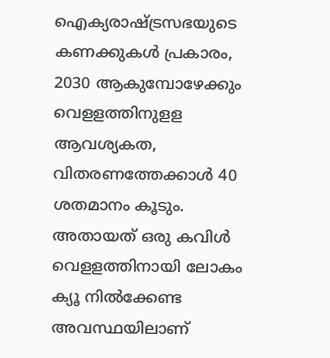ഐക്യരാഷ്ട്രസഭയുടെ കണക്കുകള്‍ പ്രകാരം, 2030 ആകുമ്പോഴേക്കും വെളളത്തിനുളള ആവശ്യകത, വിതരണത്തേക്കാള്‍ 40 ശതമാനം കൂടും. അതായത് ഒരു കവിള്‍ വെളളത്തിനായി ലോകം ക്യൂ നില്‍ക്കേണ്ട അവസ്ഥയിലാണ്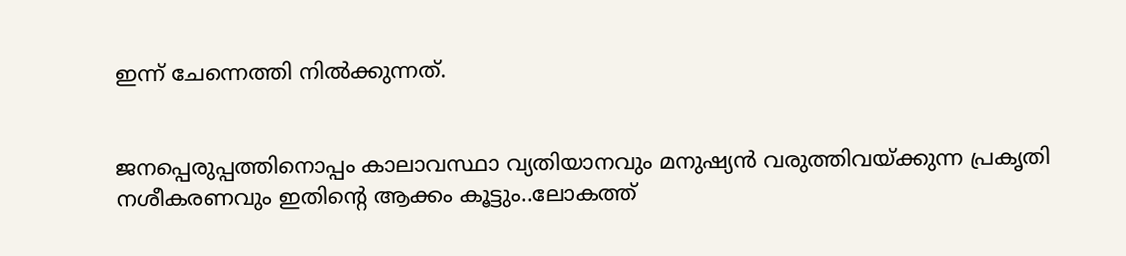ഇന്ന് ചേന്നെത്തി നില്‍ക്കുന്നത്.


ജനപ്പെരുപ്പത്തിനൊപ്പം കാലാവസ്ഥാ വ്യതിയാനവും മനുഷ്യന്‍ വരുത്തിവയ്ക്കുന്ന പ്രകൃതി നശീകരണവും ഇതിന്റെ ആക്കം കൂട്ടും..ലോകത്ത്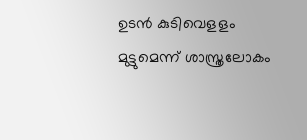ഉടന്‍ കുടിവെളളം മുട്ടുമെന്ന് ശാസ്ത്രലോകം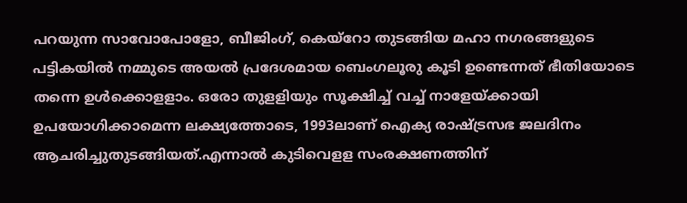പറയുന്ന സാവോപോളോ, ബീജിംഗ്, കെയ്‌റോ തുടങ്ങിയ മഹാ നഗരങ്ങളുടെ പട്ടികയില്‍ നമ്മുടെ അയല്‍ പ്രദേശമായ ബെംഗലൂരു കൂടി ഉണ്ടെന്നത് ഭീതിയോടെ തന്നെ ഉള്‍ക്കൊളളാം. ഒരോ തുളളിയും സൂക്ഷിച്ച് വച്ച് നാളേയ്ക്കായി ഉപയോഗിക്കാമെന്ന ലക്ഷ്യത്തോടെ, 1993ലാണ് ഐക്യ രാഷ്ട്രസഭ ജലദിനം ആചരിച്ചുതുടങ്ങിയത്.എന്നാല്‍ കുടിവെളള സംരക്ഷണത്തിന്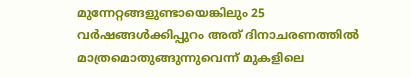മുന്നേറ്റങ്ങളുണ്ടായെങ്കിലും 25 വര്‍ഷങ്ങള്‍ക്കിപ്പുറം അത് ദിനാചരണത്തില്‍ മാത്രമൊതുങ്ങുന്നുവെന്ന് മുകളിലെ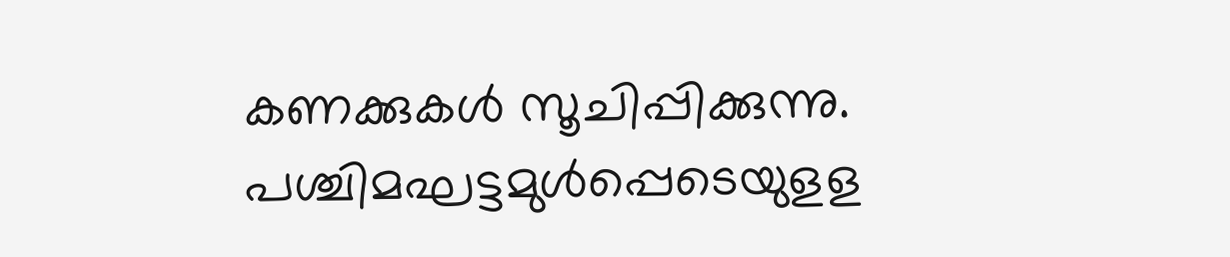കണക്കുകള്‍ സൂചിപ്പിക്കുന്നു. പശ്ചിമഘട്ടമുള്‍പ്പെടെയുളള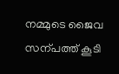നമ്മുടെ ജൈവ സന്പത്ത് കൂടി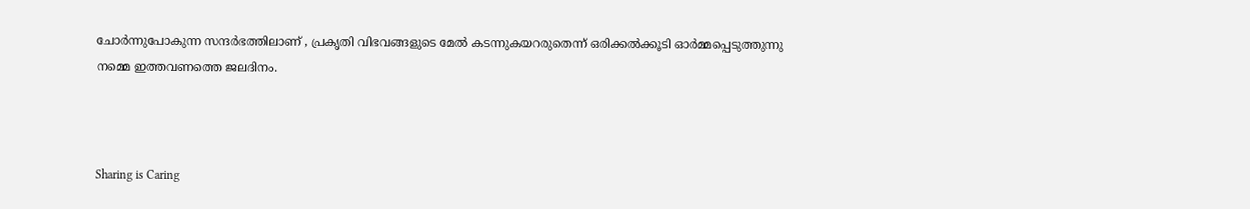ചോര്‍ന്നുപോകുന്ന സന്ദര്‍ഭത്തിലാണ് , പ്രകൃതി വിഭവങ്ങളുടെ മേല്‍ കടന്നുകയറരുതെന്ന് ഒരിക്കല്‍ക്കൂടി ഓര്‍മ്മപ്പെടുത്തുന്നു നമ്മെ ഇത്തവണത്തെ ജലദിനം.



Sharing is Caring